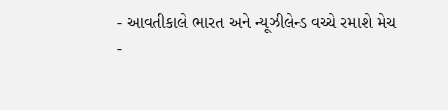- આવતીકાલે ભારત અને ન્યૂઝીલેન્ડ વચ્ચે રમાશે મેચ
-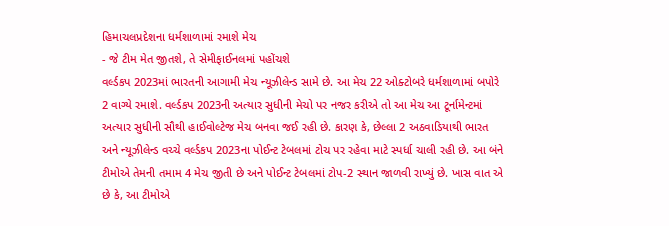હિમાચલપ્રદેશના ધર્મશાળામાં રમાશે મેચ
- જે ટીમ મેત જીતશે, તે સેમીફાઈનલમાં પહોંચશે
વર્લ્ડકપ 2023માં ભારતની આગામી મેચ ન્યૂઝીલેન્ડ સામે છે. આ મેચ 22 ઓક્ટોબરે ધર્મશાળામાં બપોરે 2 વાગ્યે રમાશે. વર્લ્ડકપ 2023ની અત્યાર સુધીની મેચો પર નજર કરીએ તો આ મેચ આ ટૂર્નામેન્ટમાં અત્યાર સુધીની સૌથી હાઈવોલ્ટેજ મેચ બનવા જઈ રહી છે. કારણ કે, છેલ્લા 2 અઠવાડિયાથી ભારત અને ન્યૂઝીલેન્ડ વચ્ચે વર્લ્ડકપ 2023ના પોઈન્ટ ટેબલમાં ટોચ પર રહેવા માટે સ્પર્ધા ચાલી રહી છે. આ બંને ટીમોએ તેમની તમામ 4 મેચ જીતી છે અને પોઈન્ટ ટેબલમાં ટોપ-2 સ્થાન જાળવી રાખ્યું છે. ખાસ વાત એ છે કે, આ ટીમોએ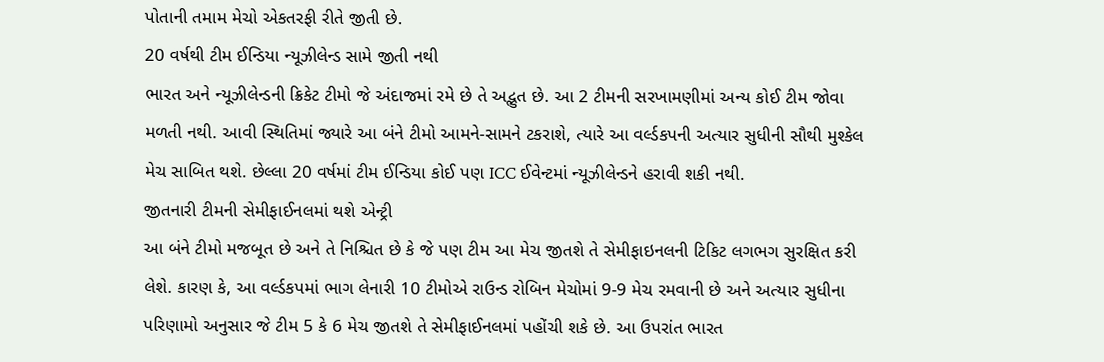પોતાની તમામ મેચો એકતરફી રીતે જીતી છે.
20 વર્ષથી ટીમ ઈન્ડિયા ન્યૂઝીલેન્ડ સામે જીતી નથી
ભારત અને ન્યૂઝીલેન્ડની ક્રિકેટ ટીમો જે અંદાજમાં રમે છે તે અદ્ભુત છે. આ 2 ટીમની સરખામણીમાં અન્ય કોઈ ટીમ જોવા મળતી નથી. આવી સ્થિતિમાં જ્યારે આ બંને ટીમો આમને-સામને ટકરાશે, ત્યારે આ વર્લ્ડકપની અત્યાર સુધીની સૌથી મુશ્કેલ મેચ સાબિત થશે. છેલ્લા 20 વર્ષમાં ટીમ ઈન્ડિયા કોઈ પણ ICC ઈવેન્ટમાં ન્યૂઝીલેન્ડને હરાવી શકી નથી.
જીતનારી ટીમની સેમીફાઈનલમાં થશે એન્ટ્રી
આ બંને ટીમો મજબૂત છે અને તે નિશ્ચિત છે કે જે પણ ટીમ આ મેચ જીતશે તે સેમીફાઇનલની ટિકિટ લગભગ સુરક્ષિત કરી લેશે. કારણ કે, આ વર્લ્ડકપમાં ભાગ લેનારી 10 ટીમોએ રાઉન્ડ રોબિન મેચોમાં 9-9 મેચ રમવાની છે અને અત્યાર સુધીના પરિણામો અનુસાર જે ટીમ 5 કે 6 મેચ જીતશે તે સેમીફાઈનલમાં પહોંચી શકે છે. આ ઉપરાંત ભારત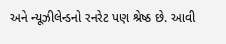અને ન્યૂઝીલેન્ડનો રનરેટ પણ શ્રેષ્ઠ છે. આવી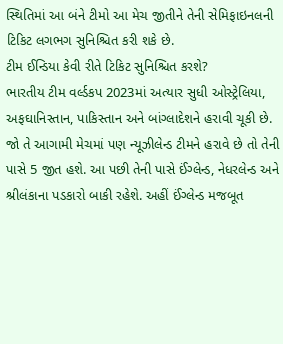સ્થિતિમાં આ બંને ટીમો આ મેચ જીતીને તેની સેમિફાઇનલની ટિકિટ લગભગ સુનિશ્ચિત કરી શકે છે.
ટીમ ઈન્ડિયા કેવી રીતે ટિકિટ સુનિશ્ચિત કરશે?
ભારતીય ટીમ વર્લ્ડકપ 2023માં અત્યાર સુધી ઓસ્ટ્રેલિયા, અફઘાનિસ્તાન, પાકિસ્તાન અને બાંગ્લાદેશને હરાવી ચૂકી છે. જો તે આગામી મેચમાં પણ ન્યૂઝીલેન્ડ ટીમને હરાવે છે તો તેની પાસે 5 જીત હશે. આ પછી તેની પાસે ઈંગ્લેન્ડ, નેધરલેન્ડ અને શ્રીલંકાના પડકારો બાકી રહેશે. અહીં ઈંગ્લેન્ડ મજબૂત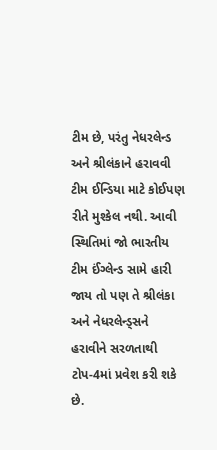ટીમ છે, પરંતુ નેધરલેન્ડ અને શ્રીલંકાને હરાવવી ટીમ ઈન્ડિયા માટે કોઈપણ રીતે મુશ્કેલ નથી. આવી સ્થિતિમાં જો ભારતીય ટીમ ઈંગ્લેન્ડ સામે હારી જાય તો પણ તે શ્રીલંકા અને નેધરલેન્ડ્સને હરાવીને સરળતાથી ટોપ-4માં પ્રવેશ કરી શકે છે.